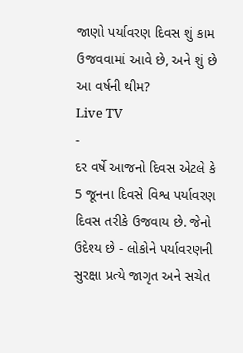જાણો પર્યાવરણ દિવસ શું કામ ઉજવવામાં આવે છે, અને શું છે આ વર્ષની થીમ?
Live TV
-
દર વર્ષે આજનો દિવસ એટલે કે 5 જૂનના દિવસે વિશ્વ પર્યાવરણ દિવસ તરીકે ઉજવાય છે. જેનો ઉદેશ્ય છે - લોકોને પર્યાવરણની સુરક્ષા પ્રત્યે જાગૃત અને સચેત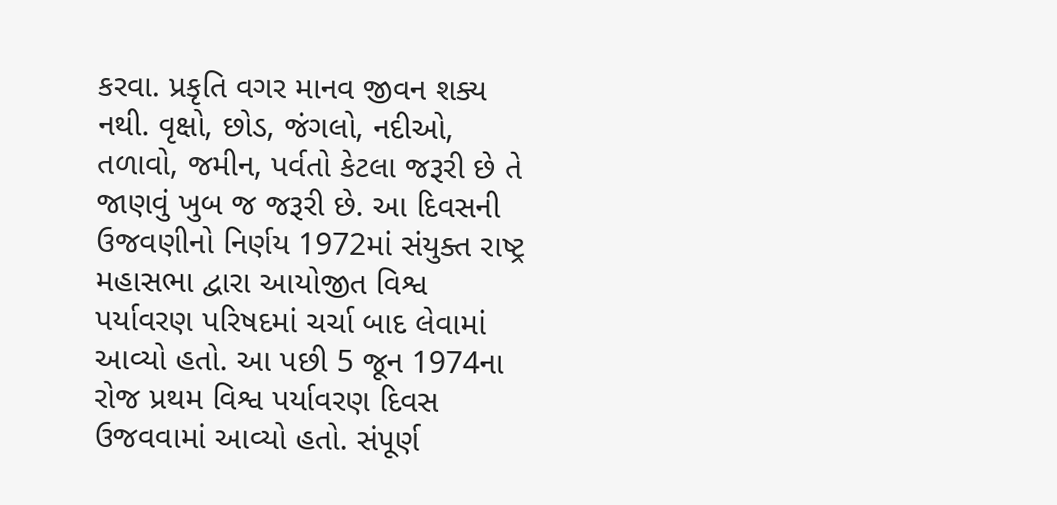કરવા. પ્રકૃતિ વગર માનવ જીવન શક્ય નથી. વૃક્ષો, છોડ, જંગલો, નદીઓ, તળાવો, જમીન, પર્વતો કેટલા જરૂરી છે તે જાણવું ખુબ જ જરૂરી છે. આ દિવસની ઉજવણીનો નિર્ણય 1972માં સંયુક્ત રાષ્ટ્ર મહાસભા દ્વારા આયોજીત વિશ્વ પર્યાવરણ પરિષદમાં ચર્ચા બાદ લેવામાં આવ્યો હતો. આ પછી 5 જૂન 1974ના રોજ પ્રથમ વિશ્વ પર્યાવરણ દિવસ ઉજવવામાં આવ્યો હતો. સંપૂર્ણ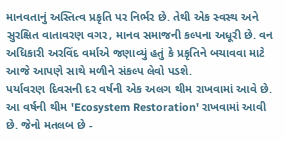માનવતાનું અસ્તિત્વ પ્રકૃતિ પર નિર્ભર છે. તેથી એક સ્વસ્થ અને સુરક્ષિત વાતાવરણ વગર, માનવ સમાજની કલ્પના અધૂરી છે. વન અધિકારી અરવિંદ વર્માએ જણાવ્યું હતું કે પ્રકૃતિને બચાવવા માટે આજે આપણે સાથે મળીને સંકલ્પ લેવો પડશે.
પર્યાવરણ દિવસની દર વર્ષની એક અલગ થીમ રાખવામાં આવે છે. આ વર્ષની થીમ 'Ecosystem Restoration' રાખવામાં આવી છે. જેનો મતલબ છે -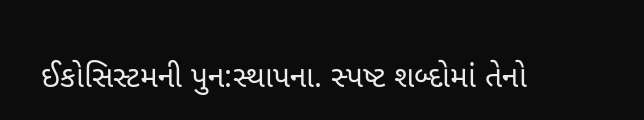ઈકોસિસ્ટમની પુન:સ્થાપના. સ્પષ્ટ શબ્દોમાં તેનો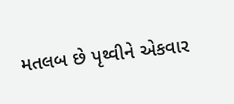મતલબ છે પૃથ્વીને એકવાર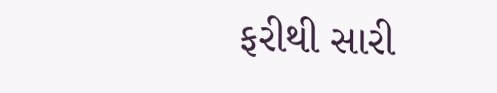ફરીથી સારી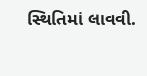સ્થિતિમાં લાવવી.